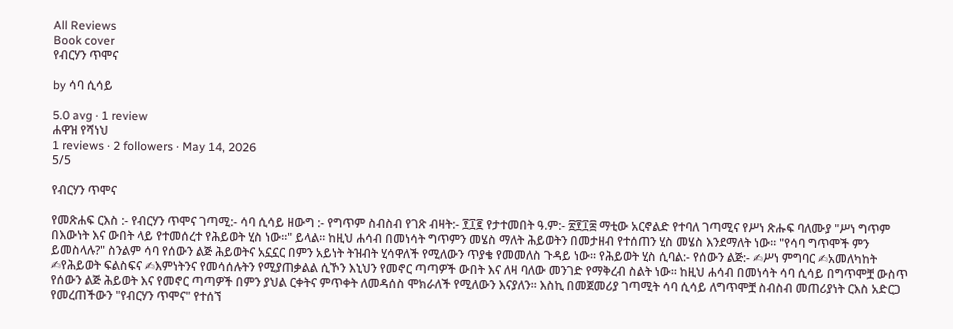All Reviews
Book cover
የብርሃን ጥሞና

by ሳባ ሲሳይ

5.0 avg · 1 review
ሐዋዝ የሻነህ
1 reviews · 2 followers · May 14, 2026
5/5

የብርሃን ጥሞና

የመጽሐፍ ርእስ :- የብርሃን ጥሞና ገጣሚ:- ሳባ ሲሳይ ዘውግ :- የግጥም ስብስብ የገጽ ብዛት:- ፻፲፪ የታተመበት ዓ.ም:- ፳፻፲፰ ማቲው አርኖልድ የተባለ ገጣሚና የሥነ ጽሑፍ ባለሙያ "ሥነ ግጥም በእውነት እና ውበት ላይ የተመሰረተ የሕይወት ሂስ ነው።" ይላል። ከዚህ ሐሳብ በመነሳት ግጥምን መሄስ ማለት ሕይወትን በመታዘብ የተሰጠን ሂስ መሄስ እንደማለት ነው። "የሳባ ግጥሞች ምን ይመስላሉ?" ስንልም ሳባ የሰውን ልጅ ሕይወትና አኗኗር በምን አይነት ትዝብት ሂሳዋለች የሚለውን ጥያቄ የመመለስ ጉዳይ ነው። የሕይወት ሂስ ሲባል:- የሰውን ልጅ:- ✍ሥነ ምግባር ✍አመለካከት ✍የሕይወት ፍልስፍና ✍እምነትንና የመሳሰሉትን የሚያጠቃልል ሲኾን እኒህን የመኖር ጣጣዎች ውበት እና ለዛ ባለው መንገድ የማቅረብ ስልት ነው። ከዚህ ሐሳብ በመነሳት ሳባ ሲሳይ በግጥሞቿ ውስጥ የሰውን ልጅ ሕይወት እና የመኖር ጣጣዎች በምን ያህል ርቀትና ምጥቀት ለመዳሰስ ሞክራለች የሚለውን እናያለን። እስኪ በመጀመሪያ ገጣሚት ሳባ ሲሳይ ለግጥሞቿ ስብስብ መጠሪያነት ርእስ አድርጋ የመረጠችውን "የብርሃን ጥሞና" የተሰኘ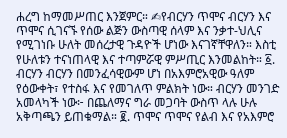ሐረግ ከማመሥጠር እንጀምር። ✍የብርሃን ጥሞና ብርሃን እና ጥሞና ሲገናኙ የሰው ልጅን ውስጣዊ ሰላም እና ንቃተ-ህሊና የሚገነቡ ሁለት መሰረታዊ ጉዳዮች ሆነው እናገኛቸዋለን። እስቲ የሁለቱን ተናነጠላዊ እና ተጣምሯዊ ምሥጢር እንመልከት። ፩. ብርሃን ብርሃን በመንፈሳዊውም ሆነ በአእምሮአዊው ዓለም የዕውቀት፣ የተስፋ እና የመገለጥ ምልክት ነው። ብርሃን መንገድ አመላካች ነው፦ በጨለማና ግራ መጋባት ውስጥ ላሉ ሁሉ አቅጣጫን ይጠቁማል። ፪. ጥሞና ጥሞና የልብ እና የአእምሮ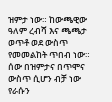ዝምታ ነው። ከውጫዊው ዓለም ረብሻ እና ጫጫታ ወጥቶ ወደ ውስጥ የመመልከት ጥበብ ነው። ሰው በዝምታና በጥሞና ውስጥ ሲሆን ብቻ ነው የራሱን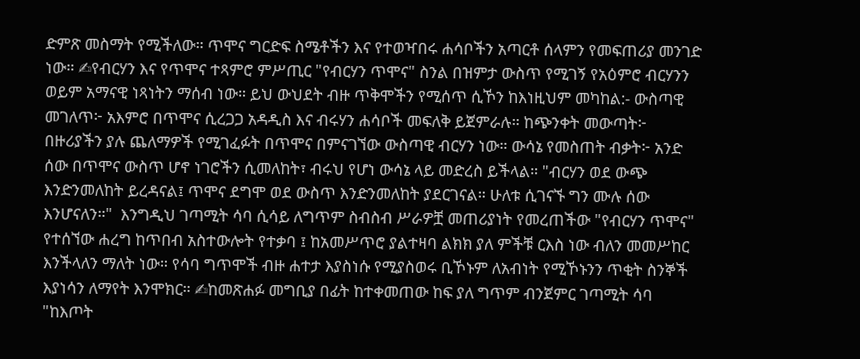ድምጽ መስማት የሚችለው። ጥሞና ግርድፍ ስሜቶችን እና የተወዣበሩ ሐሳቦችን አጣርቶ ሰላምን የመፍጠሪያ መንገድ ነው። ✍የብርሃን እና የጥሞና ተጻምሮ ምሥጢር "የብርሃን ጥሞና" ስንል በዝምታ ውስጥ የሚገኝ የአዕምሮ ብርሃንን ወይም አማናዊ ነጻነትን ማሰብ ነው። ይህ ውህደት ብዙ ጥቅሞችን የሚሰጥ ሲኾን ከእነዚህም መካከል:- ውስጣዊ መገለጥ፦ አእምሮ በጥሞና ሲረጋጋ አዳዲስ እና ብሩሃን ሐሳቦች መፍለቅ ይጀምራሉ። ከጭንቀት መውጣት፦ በዙሪያችን ያሉ ጨለማዎች የሚገፈፉት በጥሞና በምናገኘው ውስጣዊ ብርሃን ነው። ውሳኔ የመስጠት ብቃት፦ አንድ ሰው በጥሞና ውስጥ ሆኖ ነገሮችን ሲመለከት፣ ብሩህ የሆነ ውሳኔ ላይ መድረስ ይችላል። "ብርሃን ወደ ውጭ እንድንመለከት ይረዳናል፤ ጥሞና ደግሞ ወደ ውስጥ እንድንመለከት ያደርገናል። ሁለቱ ሲገናኙ ግን ሙሉ ሰው እንሆናለን።"  እንግዲህ ገጣሚት ሳባ ሲሳይ ለግጥም ስብስብ ሥራዎቿ መጠሪያነት የመረጠችው "የብርሃን ጥሞና" የተሰኘው ሐረግ ከጥበብ አስተውሎት የተቃባ ፤ ከአመሥጥሮ ያልተዛባ ልክክ ያለ ምችቹ ርእስ ነው ብለን መመሥከር እንችላለን ማለት ነው። የሳባ ግጥሞች ብዙ ሐተታ እያስነሱ የሚያስወሩ ቢኾኑም ለአብነት የሚኾኑንን ጥቂት ስንኞች እያነሳን ለማየት እንሞክር። ✍ከመጽሐፉ መግቢያ በፊት ከተቀመጠው ከፍ ያለ ግጥም ብንጀምር ገጣሚት ሳባ "ከእጦት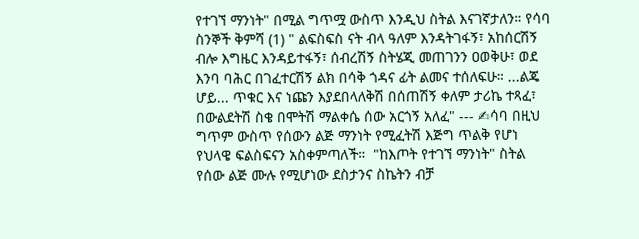የተገኘ ማንነት" በሚል ግጥሟ ውስጥ እንዲህ ስትል እናገኛታለን። የሳባ ስንኞች ቅምሻ (1) " ልፍስፍስ ናት ብላ ዓለም እንዳትገፋኝ፣ አከሰርሽኝ ብሎ እግዜር እንዳይተፋኝ፣ ሰብረሽኝ ስትሄጂ መጠገንን ዐወቅሁ፣ ወደ እንባ ባሕር በገፈተርሽኝ ልክ በሳቅ ጎዳና ፊት ልመና ተሰለፍሁ። ...ልጄ ሆይ... ጥቁር እና ነጩን እያደበላለቅሽ በሰጠሽኝ ቀለም ታሪኬ ተጻፈ፣ በውልደትሽ ስቄ በሞትሽ ማልቀሴ ሰው አርጎኝ አለፈ" --- ✍ሳባ በዚህ ግጥም ውስጥ የሰውን ልጅ ማንነት የሚፈትሽ እጅግ ጥልቅ የሆነ የህላዌ ፍልስፍናን አስቀምጣለች።  "ከእጦት የተገኘ ማንነት" ስትል የሰው ልጅ ሙሉ የሚሆነው ደስታንና ስኬትን ብቻ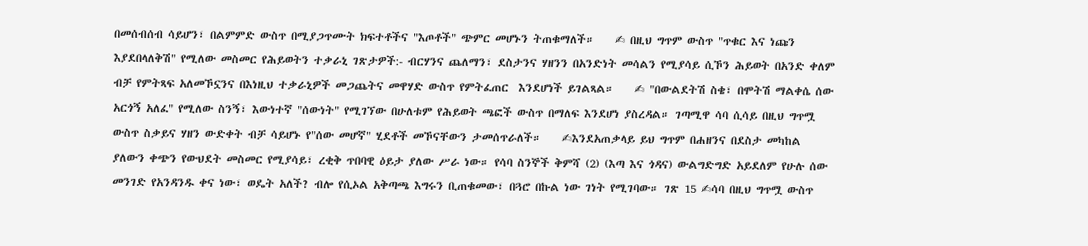በመሰብሰብ ሳይሆን፣ በልምምድ ውስጥ በሚያጋጥሙት ክፍተቶችና "እጦቶች" ጭምር መሆኑን ትጠቁማለች።    ✍ በዚህ ግጥም ውስጥ "ጥቁር እና ነጩን እያደበላለቅሽ" የሚለው መስመር የሕይወትን ተቃራኒ ገጽታዎች:- ብርሃንና ጨለማን፣ ደስታንና ሃዘንን በአንድነት መሳልን የሚያሳይ ሲኾን ሕይወት በአንድ ቀለም ብቻ የምትጻፍ አለመኾኗንና በእነዚህ ተቃራኒዎች መጋጨትና መዋሃድ ውስጥ የምትፈጠር  እንደሆነች ይገልጻል።    ✍ "በውልደትሽ ስቄ፣ በሞትሽ ማልቀሴ ሰው አርጎኝ አለፈ" የሚለው ስንኝ፣ እውነተኛ "ሰውነት" የሚገኘው በሁለቱም የሕይወት ጫፎች ውስጥ በማለፍ እንደሆነ ያስረዳል። ገጣሚዋ ሳባ ሲሳይ በዚህ ግጥሟ ውስጥ ስቃይና ሃዘን ውድቀት ብቻ ሳይሆኑ የ"ሰው መሆኛ" ሂደቶች መኾናቸውን ታመሰጥራለች።    ✍እንደአጠቃላይ ይህ ግጥም በሐዘንና በደስታ መካከል ያለውን ቀጭን የውህደት መስመር የሚያሳይ፣ ረቂቅ ጥበባዊ ዕይታ ያለው ሥራ ነው። የሳባ ስንኞች ቅምሻ (2) (እጣ እና ጎዳና) ውልግድግድ አይደለም የሁሉ ሰው መንገድ የአንዳንዱ ቀና ነው፣ ወዴት አለች? ብሎ የሲኦል አቅጣጫ እግሩን ቢጠቁመው፣ በጓሮ በኩል ነው ገነት የሚገባው። ገጽ 15 ✍ሳባ በዚህ ግጥሟ ውስጥ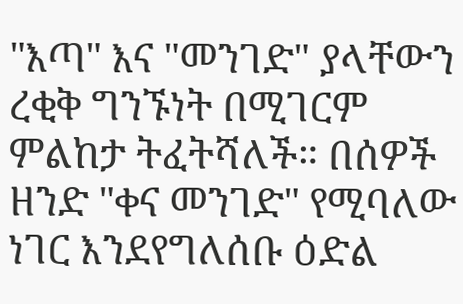"እጣ" እና "መንገድ" ያላቸውን ረቂቅ ግንኙነት በሚገርም ምልከታ ትፈትሻለች። በሰዎች ዘንድ "ቀና መንገድ" የሚባለው ነገር እንደየግለሰቡ ዕድል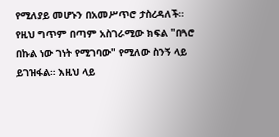የሚለያይ መሆኑን በአመሥጥሮ ታስረዳለች። የዚህ ግጥም በጣም አስገራሚው ክፍል "በጓሮ በኩል ነው ገነት የሚገባው" የሚለው ስንኝ ላይ ይገዝፋል። እዚህ ላይ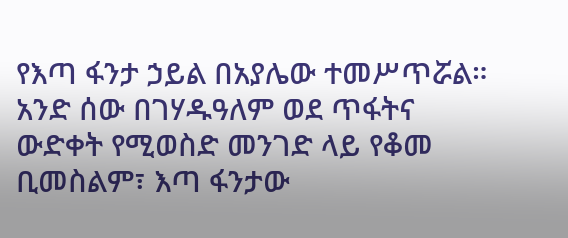የእጣ ፋንታ ኃይል በአያሌው ተመሥጥሯል። አንድ ሰው በገሃዱዓለም ወደ ጥፋትና ውድቀት የሚወስድ መንገድ ላይ የቆመ ቢመስልም፣ እጣ ፋንታው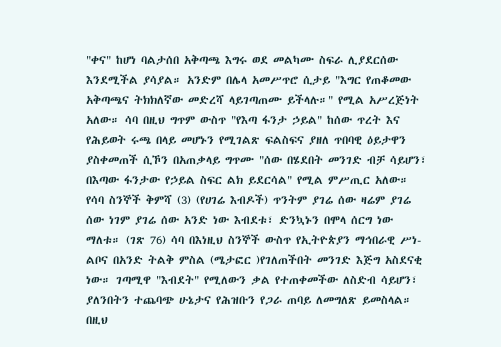"ቀና" ከሆነ ባልታሰበ አቅጣጫ እግሩ ወደ መልካሙ ስፍራ ሊያደርሰው እንደሚችል ያሳያል። አንድም በሌላ አመሥጥሮ ሲታይ "እግር የጠቆመው አቅጣጫና ትክክለኛው መድረሻ ላይገጣጠሙ ይችላሉ።" የሚል አሥረጅነት አለው። ሳባ በዚህ ግጥም ውስጥ "የእጣ ፋንታ ኃይል" ከሰው ጥረት እና የሕይወት ሩጫ በላይ መሆኑን የሚገልጽ ፍልስፍና ያዘለ ጥበባዊ ዕይታዋን ያስቀመጠች ሲኾን በአጠቃላይ ግጥሙ "ሰው በሄደበት መንገድ ብቻ ሳይሆን፣ በእጣው ፋንታው የኃይል ስፍር ልክ ይደርሳል" የሚል ምሥጢር አለው። የሳባ ስንኞች ቅምሻ (3) (የሀገሬ እብዶች) ጥንትም ያገሬ ሰው ዛሬም ያገሬ ሰው ነገም ያገሬ ሰው አንድ ነው እብደቱ፣ ድንኳኑን በሞላ ሰርግ ነው ማለቱ። (ገጽ 76) ሳባ በእነዚህ ስንኞች ውስጥ የኢትዮጵያን ማኅበራዊ ሥነ-ልቦና በአንድ ትልቅ ምስል (ሜታፎር )የገለጠችበት መንገድ እጅግ አስደናቂ ነው። ገጣሚዋ "እብደት" የሚለውን ቃል የተጠቀመችው ለስድብ ሳይሆን፣ ያለንበትን ተጨባጭ ሁኔታና የሕዝቡን የጋራ ጠባይ ለመግለጽ ይመስላል። በዚህ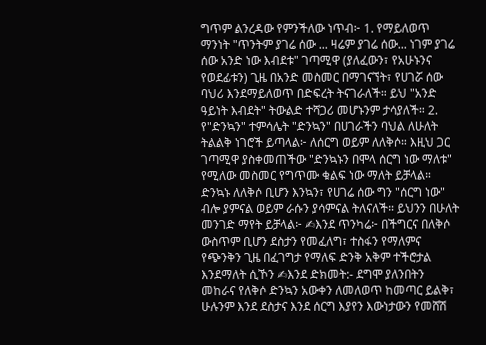ግጥም ልንረዳው የምንችለው ነጥብ፦ 1. የማይለወጥ ማንነት "ጥንትም ያገሬ ሰው ... ዛሬም ያገሬ ሰው... ነገም ያገሬ ሰው አንድ ነው እብደቱ" ገጣሚዋ (ያለፈውን፣ የአሁኑንና የወደፊቱን) ጊዜ በአንድ መስመር በማገናኘት፣ የሀገሯ ሰው ባህሪ እንደማይለወጥ በድፍረት ትናገራለች። ይህ "አንድ ዓይነት እብደት" ትውልድ ተሻጋሪ መሆኑንም ታሳያለች። 2. የ"ድንኳን" ተምሳሌት "ድንኳን" በሀገራችን ባህል ለሁለት ትልልቅ ነገሮች ይጣላል፦ ለሰርግ ወይም ለለቅሶ። እዚህ ጋር ገጣሚዋ ያስቀመጠችው "ድንኳኑን በሞላ ሰርግ ነው ማለቱ" የሚለው መስመር የግጥሙ ቁልፍ ነው ማለት ይቻላል። ድንኳኑ ለለቅሶ ቢሆን እንኳን፣ የሀገሬ ሰው ግን "ሰርግ ነው" ብሎ ያምናል ወይም ራሱን ያሳምናል ትለናለች። ይህንን በሁለት መንገድ ማየት ይቻላል፦ ✍እንደ ጥንካሬ፦ በችግርና በለቅሶ ውስጥም ቢሆን ደስታን የመፈለግ፣ ተስፋን የማለምና የጭንቅን ጊዜ በፈገግታ የማለፍ ድንቅ አቅም ተችሮታል እንደማለት ሲኾን ✍እንደ ድክመት:- ደግሞ ያለንበትን መከራና የለቅሶ ድንኳን አውቀን ለመለወጥ ከመጣር ይልቅ፣ ሁሉንም እንደ ደስታና እንደ ሰርግ እያየን እውነታውን የመሸሽ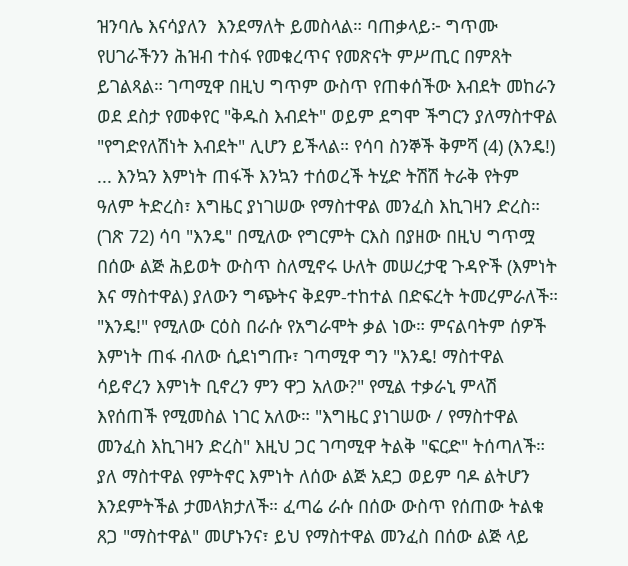ዝንባሌ እናሳያለን  እንደማለት ይመስላል። ባጠቃላይ፦ ግጥሙ የሀገራችንን ሕዝብ ተስፋ የመቁረጥና የመጽናት ምሥጢር በምጸት ይገልጻል። ገጣሚዋ በዚህ ግጥም ውስጥ የጠቀሰችው እብደት መከራን ወደ ደስታ የመቀየር "ቅዱስ እብደት" ወይም ደግሞ ችግርን ያለማስተዋል "የግድየለሽነት እብደት" ሊሆን ይችላል። የሳባ ስንኞች ቅምሻ (4) (እንዴ!) ... እንኳን እምነት ጠፋች እንኳን ተሰወረች ትሂድ ትሽሽ ትራቅ የትም ዓለም ትድረስ፣ እግዜር ያነገሠው የማስተዋል መንፈስ እኪገዛን ድረስ። (ገጽ 72) ሳባ "እንዴ" በሚለው የግርምት ርእስ በያዘው በዚህ ግጥሟ  በሰው ልጅ ሕይወት ውስጥ ስለሚኖሩ ሁለት መሠረታዊ ጉዳዮች (እምነት እና ማስተዋል) ያለውን ግጭትና ቅደም-ተከተል በድፍረት ትመረምራለች።  "እንዴ!" የሚለው ርዕስ በራሱ የአግራሞት ቃል ነው። ምናልባትም ሰዎች እምነት ጠፋ ብለው ሲደነግጡ፣ ገጣሚዋ ግን "እንዴ! ማስተዋል ሳይኖረን እምነት ቢኖረን ምን ዋጋ አለው?" የሚል ተቃራኒ ምላሽ እየሰጠች የሚመስል ነገር አለው። "እግዜር ያነገሠው / የማስተዋል መንፈስ እኪገዛን ድረስ" እዚህ ጋር ገጣሚዋ ትልቅ "ፍርድ" ትሰጣለች። ያለ ማስተዋል የምትኖር እምነት ለሰው ልጅ አደጋ ወይም ባዶ ልትሆን እንደምትችል ታመላክታለች። ፈጣሬ ራሱ በሰው ውስጥ የሰጠው ትልቁ ጸጋ "ማስተዋል" መሆኑንና፣ ይህ የማስተዋል መንፈስ በሰው ልጅ ላይ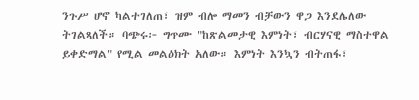ንጉሥ ሆኖ ካልተገለጠ፣ ዝም ብሎ ማመን ብቻውን ዋጋ እንደሌለው ትገልጻለች። ባጭሩ፦ ግጥሙ "ከጽልመታዊ እምነት፣ ብርሃናዊ ማስተዋል ይቀድማል" የሚል መልዕክት አለው። እምነት እንኳን ብትጠፋ፣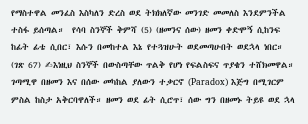የማስተዋል መንፈስ እስካለን ድረስ ወደ ትክክለኛው መንገድ መመለስ እንደምንችል ተስፋ ይሰጣል።  የሳባ ስንኞች ቅምሻ (5) (ዘመንና ሰው) ዘመን ቀድሞኝ ሲከንፍ ከፊት ፊቴ ሲበር፣ እሱን በመከተል እኔ የተጓዝሁት ወደመጣሁበት ወደኋላ ነበር። (ገጽ 67) ✍እነዚህ ስንኞች በውስጣቸው ጥልቅ የሆነ የፍልስፍና ጥያቄን ተሸክመዋል። ገጣሚዋ በዘመን እና በሰው መካከል ያለውን ተቃርኖ (Paradox) እጅግ በሚገርም ምስል ከስታ አቅርባዋለች። ዘመን ወደ ፊት ሲሮጥ፣ ሰው ግን በዘመኑ ትይዩ ወደ ኋላ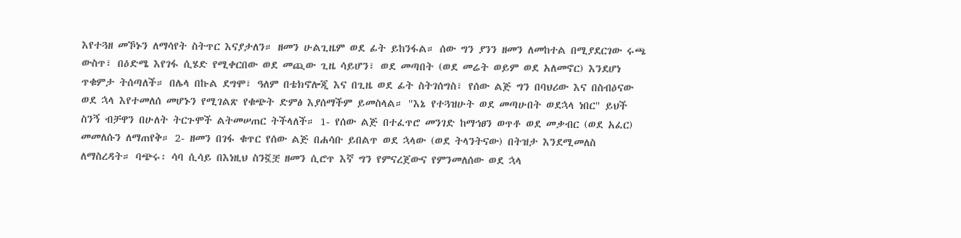እየተጓዘ መኾኑን ለማሳየት ስትጥር እናያታለን። ዘመን ሁልጊዜም ወደ ፊት ይከንፋል። ሰው ግን ያንን ዘመን ለመከተል በሚያደርገው ሩጫ ውስጥ፣ በዕድሜ እየገፋ ሲሄድ የሚቀርበው ወደ መጪው ጊዜ ሳይሆን፣ ወደ መጣበት (ወደ መሬት ወይም ወደ አለመኖር) እንደሆነ ጥቁምታ ትሰጣለች። በሌላ በኩል ደግሞ፣ ዓለም በቴክኖሎጂ እና በጊዜ ወደ ፊት ስትገሰግስ፣ የሰው ልጅ ግን በባህሪው እና በስብዕናው ወደ ኋላ እየተመለሰ መሆኑን የሚገልጽ የቁጭት ድምፅ እያሰማችም ይመስላል። "እኔ የተጓዝሁት ወደ መጣሁበት ወደኋላ ነበር" ይህች ስንኝ ብቻዋን በሁለት ትርጉሞች ልትመሠጠር ትችላለች። 1- የሰው ልጅ በተፈጥሮ መንገድ ከማኅፀን ወጥቶ ወደ መቃብር (ወደ አፈር) መመለሱን ለማጠየቅ። 2- ዘመን በገፋ ቁጥር የሰው ልጅ በሐሳቡ ይበልጥ ወደ ኋላው (ወደ ትላንትናው) በትዝታ እንደሚመለስ ለማስረዳት። ባጭሩ፡ ሳባ ሲሳይ በእነዚህ ስንኟቿ ዘመን ሲሮጥ እኛ ግን የምናረጀውና የምንመለሰው ወደ ኋላ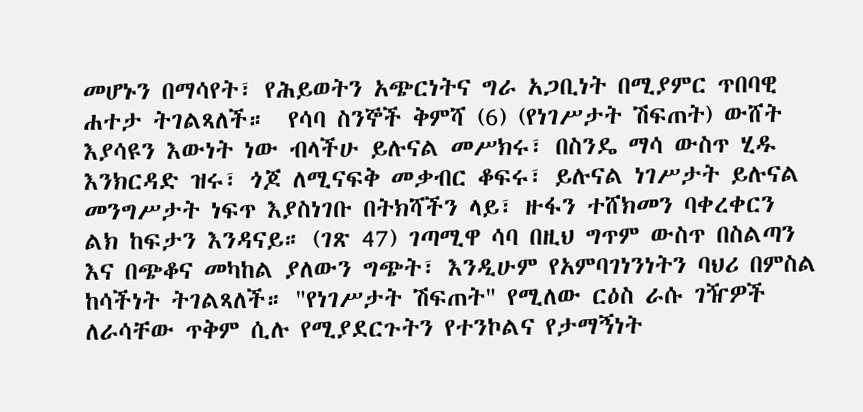መሆኑን በማሳየት፣ የሕይወትን አጭርነትና ግራ አጋቢነት በሚያምር ጥበባዊ ሐተታ ትገልጻለች።  የሳባ ስንኞች ቅምሻ (6) (የነገሥታት ሽፍጠት) ውሸት እያሳዩን እውነት ነው ብላችሁ ይሉናል መሥክሩ፣ በስንዴ ማሳ ውስጥ ሂዱ እንክርዳድ ዝሩ፣ ጎጆ ለሚናፍቅ መቃብር ቆፍሩ፣ ይሉናል ነገሥታት ይሉናል መንግሥታት ነፍጥ እያስነገቡ በትክሻችን ላይ፣ ዙፋን ተሸክመን ባቀረቀርን ልክ ከፍታን እንዳናይ። (ገጽ 47) ገጣሚዋ ሳባ በዚህ ግጥም ውስጥ በስልጣን እና በጭቆና መካከል ያለውን ግጭት፣ እንዲሁም የአምባገነንነትን ባህሪ በምስል ከሳችነት ትገልጻለች። "የነገሥታት ሽፍጠት" የሚለው ርዕስ ራሱ ገዥዎች ለራሳቸው ጥቅም ሲሉ የሚያደርጉትን የተንኮልና የታማኝነት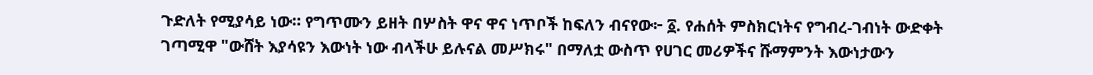ጉድለት የሚያሳይ ነው። የግጥሙን ይዘት በሦስት ዋና ዋና ነጥቦች ከፍለን ብናየው፦ ፩. የሐሰት ምስክርነትና የግብረ-ገብነት ውድቀት ገጣሚዋ "ውሸት እያሳዩን እውነት ነው ብላችሁ ይሉናል መሥክሩ" በማለቷ ውስጥ የሀገር መሪዎችና ሹማምንት እውነታውን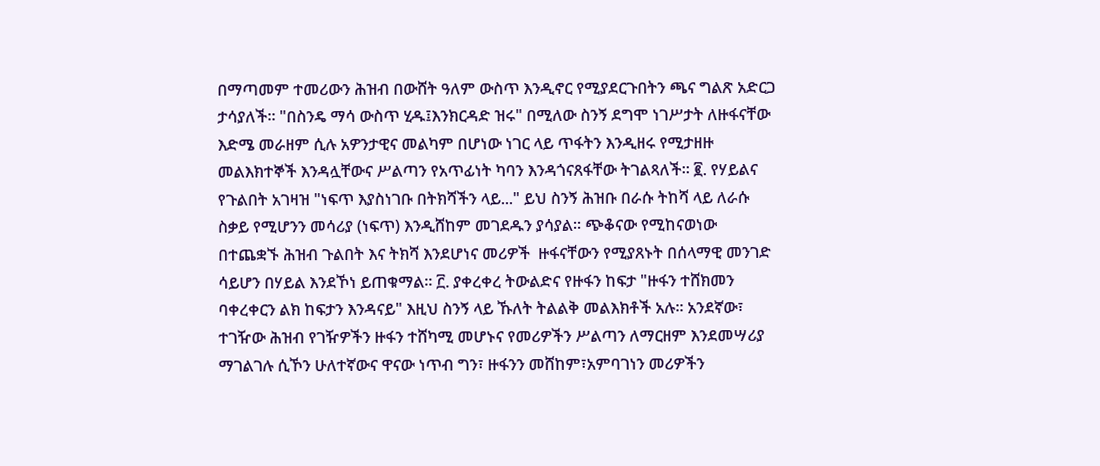በማጣመም ተመሪውን ሕዝብ በውሸት ዓለም ውስጥ እንዲኖር የሚያደርጉበትን ጫና ግልጽ አድርጋ ታሳያለች። "በስንዴ ማሳ ውስጥ ሂዱ፤እንክርዳድ ዝሩ" በሚለው ስንኝ ደግሞ ነገሥታት ለዙፋናቸው እድሜ መራዘም ሲሉ አዎንታዊና መልካም በሆነው ነገር ላይ ጥፋትን እንዲዘሩ የሚታዘዙ መልእክተኞች እንዳሏቸውና ሥልጣን የአጥፊነት ካባን እንዳጎናጸፋቸው ትገልጻለች። ፪. የሃይልና የጉልበት አገዛዝ "ነፍጥ እያስነገቡ በትክሻችን ላይ..." ይህ ስንኝ ሕዝቡ በራሱ ትከሻ ላይ ለራሱ ስቃይ የሚሆንን መሳሪያ (ነፍጥ) እንዲሸከም መገደዱን ያሳያል። ጭቆናው የሚከናወነው በተጨቋኙ ሕዝብ ጉልበት እና ትክሻ እንደሆነና መሪዎች  ዙፋናቸውን የሚያጸኑት በሰላማዊ መንገድ ሳይሆን በሃይል እንደኾነ ይጠቁማል። ፫. ያቀረቀረ ትውልድና የዙፋን ከፍታ "ዙፋን ተሸክመን ባቀረቀርን ልክ ከፍታን እንዳናይ" እዚህ ስንኝ ላይ ኹለት ትልልቅ መልእክቶች አሉ። አንደኛው፣ ተገዥው ሕዝብ የገዥዎችን ዙፋን ተሸካሚ መሆኑና የመሪዎችን ሥልጣን ለማርዘም እንደመሣሪያ ማገልገሉ ሲኾን ሁለተኛውና ዋናው ነጥብ ግን፣ ዙፋንን መሸከም፣አምባገነን መሪዎችን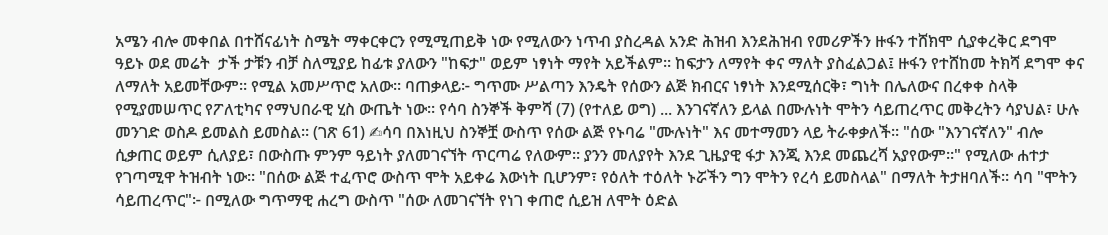አሜን ብሎ መቀበል በተሸናፊነት ስሜት ማቀርቀርን የሚሚጠይቅ ነው የሚለውን ነጥብ ያስረዳል አንድ ሕዝብ እንደሕዝብ የመሪዎችን ዙፋን ተሸክሞ ሲያቀረቅር ደግሞ ዓይኑ ወደ መሬት  ታች ታቹን ብቻ ስለሚያይ ከፊቱ ያለውን "ከፍታ" ወይም ነፃነት ማየት አይችልም። ከፍታን ለማየት ቀና ማለት ያስፈልጋል፤ ዙፋን የተሸከመ ትክሻ ደግሞ ቀና ለማለት አይመቸውም። የሚል አመሥጥሮ አለው። ባጠቃላይ፦ ግጥሙ ሥልጣን እንዴት የሰውን ልጅ ክብርና ነፃነት እንደሚሰርቅ፣ ግነት በሌለውና በረቀቀ ስላቅ የሚያመሠጥር የፖለቲካና የማህበራዊ ሂስ ውጤት ነው። የሳባ ስንኞች ቅምሻ (7) (የተለይ ወግ) ... እንገናኛለን ይላል በሙሉነት ሞትን ሳይጠረጥር መቅረትን ሳያህል፣ ሁሉ መንገድ ወስዶ ይመልስ ይመስል። (ገጽ 61) ✍ሳባ በእነዚህ ስንኞቿ ውስጥ የሰው ልጅ የኑባሬ "ሙሉነት" እና መተማመን ላይ ትራቀቃለች። "ሰው "እንገናኛለን" ብሎ ሲቃጠር ወይም ሲለያይ፣ በውስጡ ምንም ዓይነት ያለመገናኘት ጥርጣሬ የለውም። ያንን መለያየት እንደ ጊዜያዊ ፋታ እንጂ እንደ መጨረሻ አያየውም።" የሚለው ሐተታ የገጣሚዋ ትዝብት ነው። "በሰው ልጅ ተፈጥሮ ውስጥ ሞት አይቀሬ እውነት ቢሆንም፣ የዕለት ተዕለት ኑሯችን ግን ሞትን የረሳ ይመስላል" በማለት ትታዘባለች። ሳባ "ሞትን ሳይጠረጥር"፦ በሚለው ግጥማዊ ሐረግ ውስጥ "ሰው ለመገናኘት የነገ ቀጠሮ ሲይዝ ለሞት ዕድል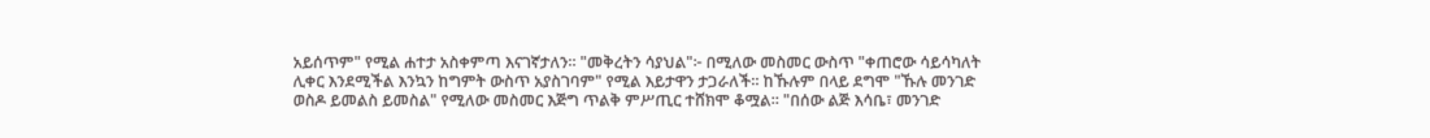አይሰጥም" የሚል ሐተታ አስቀምጣ እናገኛታለን። "መቅረትን ሳያህል"፦ በሚለው መስመር ውስጥ "ቀጠሮው ሳይሳካለት ሊቀር እንደሚችል እንኳን ከግምት ውስጥ አያስገባም" የሚል እይታዋን ታጋራለች። ከኹሉም በላይ ደግሞ "ኹሉ መንገድ ወስዶ ይመልስ ይመስል" የሚለው መስመር እጅግ ጥልቅ ምሥጢር ተሸክሞ ቆሟል። "በሰው ልጅ እሳቤ፣ መንገድ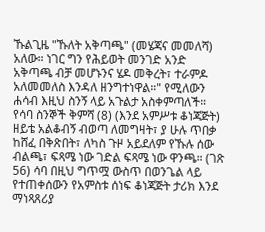ኹልጊዜ "ኹለት አቅጣጫ" (መሄጃና መመለሻ) አለው። ነገር ግን የሕይወት መንገድ አንድ አቅጣጫ ብቻ መሆኑንና ሄዶ መቅረት፣ ተራምዶ አለመመለስ እንዳለ ዘንግተነዋል።" የሚለውን ሐሳብ እዚህ ስንኝ ላይ አጉልታ አስቀምጣለች። የሳባ ስንኞች ቅምሻ (8) (እንደ አምሥቱ ቆነጃጅት) ዘይቴ አልቆብኝ ብወጣ ለመግዛት፣ ያ ሁሉ ጥበቃ ከሸፈ በቅጽበት፣ ለካስ ጉዞ አይደለም የኹሉ ሰው ብልጫ፣ ፍጻሜ ነው ገድል ፍጻሜ ነው ዋንጫ። (ገጽ 56) ሳባ በዚህ ግጥሟ ውስጥ በወንጌል ላይ የተጠቀሰውን የአምስቱ ሰነፍ ቆነጃጅት ታሪክ እንደ ማነጻጸሪያ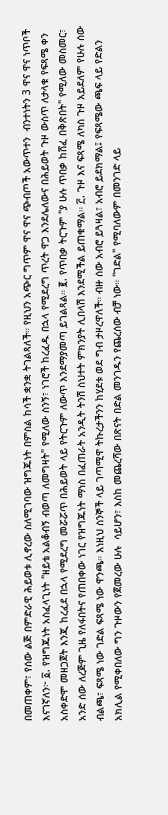በመጠቀም፣ የሰው ልጅ በምድራዊ ሕይወቱ ሊኖረው ስለሚገባው ዝግጁነት በምስል ከሳች ቋንቋ ትገልጻለች። የዚህን አጭር ግጥም ዋና ዋና ጭብጦች አውጥተን  ብንተነትን 3 ዋና ዋና ነጥቦች እናገኛለን፦ ፩. የዝግጁነት አስፈላጊነት "ዘይቴ አልቆብኝ ብወጣ ለመግዛት" የሚለው ስንኝ፣ ነገሮች ከረፈዱ በኋላ የሚደረግ ጥረት ዋጋ እንደሌለውና በሕይወት ጉዞ ውስጥ ለታላቁ የፍጻሜ ቀን አስቀድሞ መዘጋጀት እንጂ ከረፈደ በኋላ የሚደረግ መሯሯጥ በሕይወት ላይ የትርጉም ለውጥ እንደማያመጣ ይገልጻል። ፪. የጥበቃ ትርጉም "ያ ሁሉ ጥበቃ ከሸፈ በቅጽበት" የሚለው መስመር፣ አንድ ሰው ለረጅም ጊዜ የለፋበትና የጠበቀው ነገር የዝግጁነት ማነስ በፈጠራት አንዲት ትንሽ ስህተት ምክንያት ሊበላሽ እንደሚችል ይጠቁማል። ፫. ጉዞ እና ፍጻሜ ለካስ ጉዞ አይደለም የሁሉ ሰው ብልጫ፣ ፍጻሜ ነው ገድል ፍጻሜ ነው ዋንጫ። እነዚህ ስንኞች ላይ ገጣሚዋ ትኩረታችንን ከሂደቱ ወደ ግብ ታዞረዋለች። ብዙ ሰው አብሮ ይጓዛል፣ አብሮ ይደክማል፤ የፍጻሜው ጫፍ ላይ የድልን አክሊል የሚቀበለው ግን ጉዞውን የጀመረው ሁሉ  ሳይሆን፣ እስከ መጨረሻው በጽናት በድል መንገዱን የጨረሰው ብቻ ነው። "ገድል" የሚባለውም በመንገድ ላይ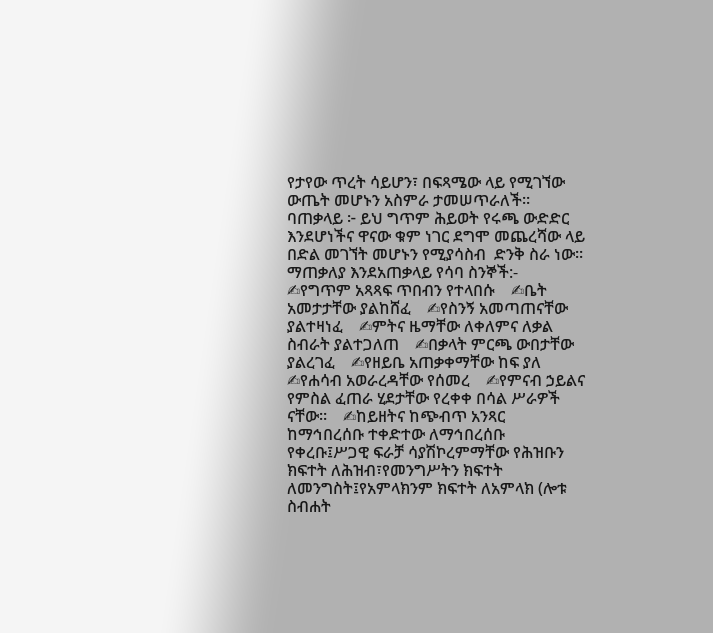የታየው ጥረት ሳይሆን፣ በፍጻሜው ላይ የሚገኘው ውጤት መሆኑን አስምራ ታመሠጥራለች። ባጠቃላይ ፦ ይህ ግጥም ሕይወት የሩጫ ውድድር እንደሆነችና ዋናው ቁም ነገር ደግሞ መጨረሻው ላይ በድል መገኘት መሆኑን የሚያሳስብ  ድንቅ ስራ ነው። ማጠቃለያ እንደአጠቃላይ የሳባ ስንኞች:-    ✍የግጥም አጻጻፍ ጥበብን የተላበሱ    ✍ቤት አመታታቸው ያልከሸፈ    ✍የስንኝ አመጣጠናቸው ያልተዛነፈ    ✍ምትና ዜማቸው ለቀለምና ለቃል ስብራት ያልተጋለጠ    ✍በቃላት ምርጫ ውበታቸው ያልረገፈ    ✍የዘይቤ አጠቃቀማቸው ከፍ ያለ    ✍የሐሳብ አወራረዳቸው የሰመረ    ✍የምናብ ኃይልና የምስል ፈጠራ ሂደታቸው የረቀቀ በሳል ሥራዎች ናቸው።    ✍ከይዘትና ከጭብጥ አንጻር ከማኅበረሰቡ ተቀድተው ለማኅበረሰቡ የቀረቡ፤ሥጋዊ ፍራቻ ሳያሽኮረምማቸው የሕዝቡን ክፍተት ለሕዝብ፣የመንግሥትን ክፍተት ለመንግስት፤የአምላክንም ክፍተት ለአምላክ (ሎቱ ስብሐት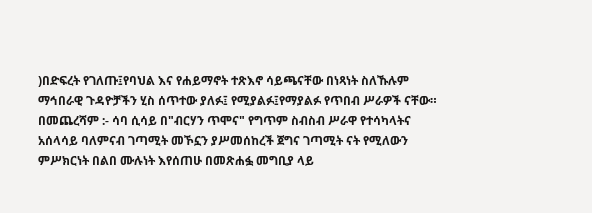)በድፍረት የገለጡ፤የባህል እና የሐይማኖት ተጽእኖ ሳይጫናቸው በነጻነት ስለኹሉም ማኅበራዊ ጉዳዮቻችን ሂስ ሰጥተው ያለፉ፤ የሚያልፉ፤የማያልፉ የጥበብ ሥራዎች ናቸው። በመጨረሻም :- ሳባ ሲሳይ በ"ብርሃን ጥሞና" የግጥም ስብስብ ሥራዋ የተሳካላትና አሰላሳይ ባለምናብ ገጣሚት መኾኗን ያሥመሰከረች ጀግና ገጣሚት ናት የሚለውን ምሥክርነት በልበ ሙሉነት እየሰጠሁ በመጽሐፏ መግቢያ ላይ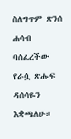ስለግጥም ጽንሰ ሐሳብ ባሰፈረችው የራሷ ጽሑፍ ዳሰሳዬን እቋጫለሁ።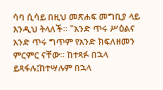ሳባ ሲሳይ በዚህ መጽሐፍ መግቢያ ላይ እንዲህ ትላለች። "አንድ ጥሩ ሥዕልና አንድ ጥሩ ግጥም የአንድ ክፍለዘመን ምርምር ናቸው። ከተጻፉ በኋላ ይጻፋሉ፤ከተሣሉም በኋላ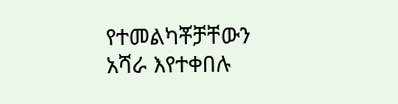የተመልካቾቻቸውን አሻራ እየተቀበሉ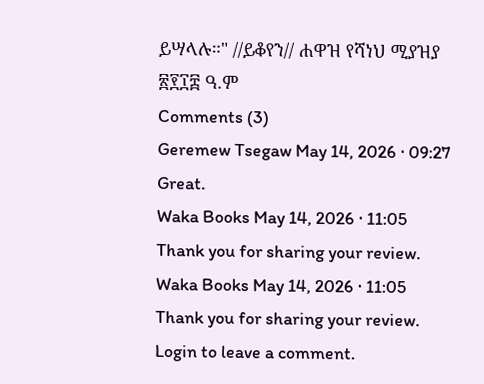ይሣላሉ።" //ይቆየን// ሐዋዝ የሻነህ ሚያዝያ ፳፻፲፰ ዓ.ም
Comments (3)
Geremew Tsegaw May 14, 2026 · 09:27
Great.
Waka Books May 14, 2026 · 11:05
Thank you for sharing your review.
Waka Books May 14, 2026 · 11:05
Thank you for sharing your review.
Login to leave a comment.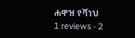ሐዋዝ የሻነህ
1 reviews · 2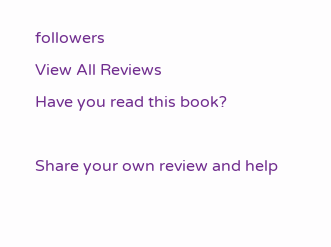followers
View All Reviews
Have you read this book?

Share your own review and help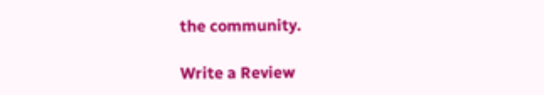the community.

Write a Review